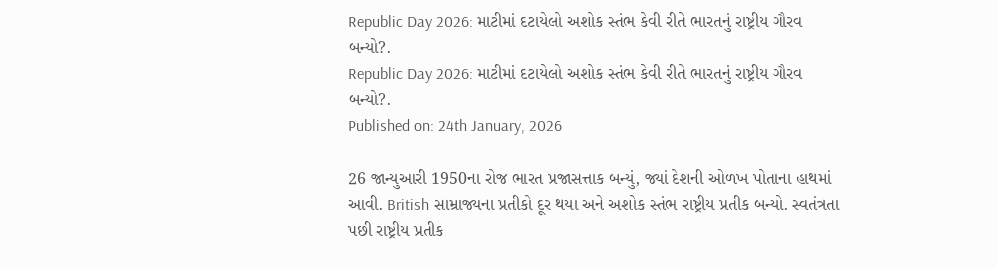Republic Day 2026: માટીમાં દટાયેલો અશોક સ્તંભ કેવી રીતે ભારતનું રાષ્ટ્રીય ગૌરવ બન્યો?.
Republic Day 2026: માટીમાં દટાયેલો અશોક સ્તંભ કેવી રીતે ભારતનું રાષ્ટ્રીય ગૌરવ બન્યો?.
Published on: 24th January, 2026

26 જાન્યુઆરી 1950ના રોજ ભારત પ્રજાસત્તાક બન્યું, જ્યાં દેશની ઓળખ પોતાના હાથમાં આવી. British સામ્રાજ્યના પ્રતીકો દૂર થયા અને અશોક સ્તંભ રાષ્ટ્રીય પ્રતીક બન્યો. સ્વતંત્રતા પછી રાષ્ટ્રીય પ્રતીક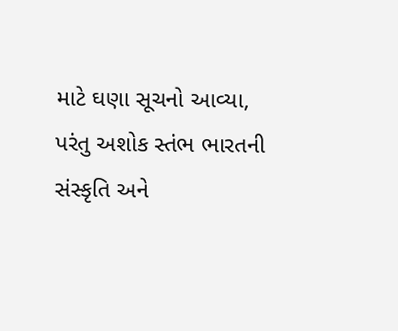માટે ઘણા સૂચનો આવ્યા, પરંતુ અશોક સ્તંભ ભારતની સંસ્કૃતિ અને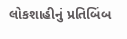લોકશાહીનું પ્રતિબિંબ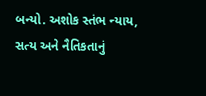બન્યો. અશોક સ્તંભ ન્યાય, સત્ય અને નૈતિકતાનું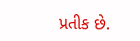પ્રતીક છે.